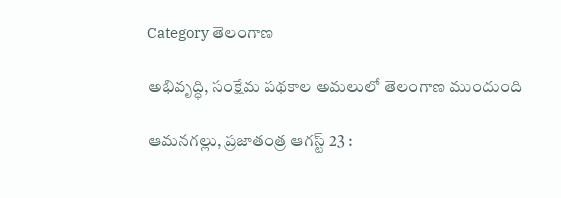Category తెలంగాణ

అభివృద్ధి, సంక్షేమ పథకాల అమలులో తెలంగాణ ముందుంది

ఆమనగల్లు, ప్రజాతంత్ర ఆగస్ట్ 23 :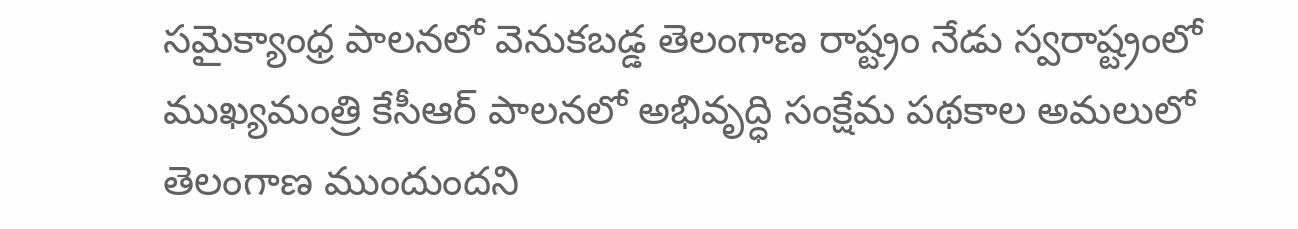సమైక్యాంధ్ర పాలనలో వెనుకబడ్డ తెలంగాణ రాష్ట్రం నేడు స్వరాష్ట్రంలో ముఖ్యమంత్రి కేసీఆర్ పాలనలో అభివృద్ధి సంక్షేమ పథకాల అమలులో తెలంగాణ ముందుందని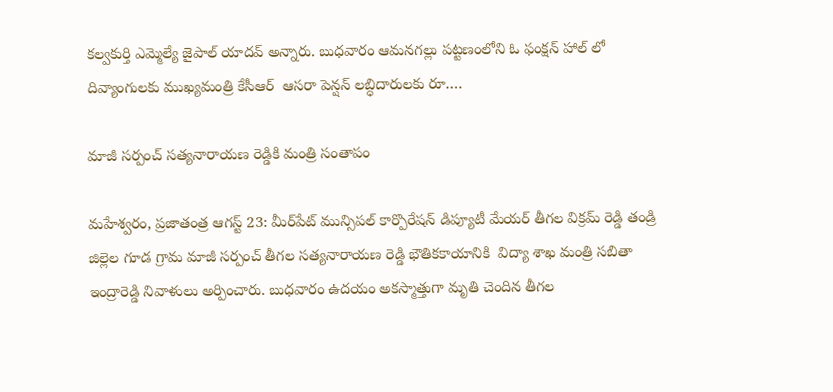కల్వకుర్తి ఎమ్మెల్యే జైపాల్ యాదవ్ అన్నారు. బుధవారం ఆమనగల్లు పట్టణంలోని ఓ ఫంక్షన్ హాల్ లో దివ్యాంగులకు ముఖ్యమంత్రి కేసీఆర్  ఆసరా పెన్షన్ లబ్ధిదారులకు రూ.…

మాజీ సర్పంచ్ సత్యనారాయణ రెడ్డికి మంత్రి సంతాపం

మహేశ్వరం, ప్రజాతంత్ర ఆగస్ట్ 23: మీర్‌పేట్ మున్సిపల్ కార్పొరేషన్ డిప్యూటీ మేయర్ తీగల విక్రమ్ రెడ్డి తండ్రి జిల్లెల గూడ గ్రామ మాజీ సర్పంచ్ తీగల సత్యనారాయణ రెడ్డి భౌతికకాయానికి  విద్యా శాఖ మంత్రి సబితా ఇంద్రారెడ్డి నివాళులు అర్పించారు. బుధవారం ఉదయం అకస్మాత్తుగా మృతి చెందిన తీగల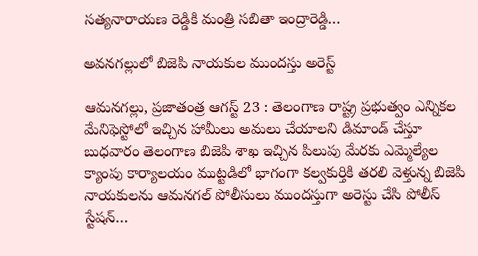సత్యనారాయణ రెడ్డికి మంత్రి సబితా ఇంద్రారెడ్డి…

అవనగల్లులో బిజెపి నాయకుల ముందస్తు అరెస్ట్

ఆమనగల్లు, ప్రజాతంత్ర ఆగస్ట్ 23 : తెలంగాణ రాష్ట్ర ప్రభుత్వం ఎన్నికల మేనిఫెస్టోలో ఇచ్చిన హామీలు అమలు చేయాలని డిమాండ్ చేస్తూ బుధవారం తెలంగాణ బిజెపి శాఖ ఇచ్చిన పిలుపు మేరకు ఎమ్మెల్యేల క్యాంపు కార్యాలయం ముట్టడిలో భాగంగా కల్వకుర్తికి తరలి వెళ్తున్న బిజెపి నాయకులను ఆమనగల్ పోలీసులు ముందస్తుగా అరెస్టు చేసి పోలీస్ స్టేషన్…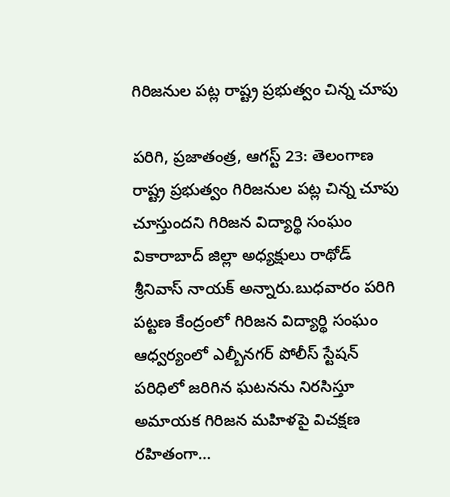గిరిజనుల పట్ల రాష్ట్ర ప్రభుత్వం చిన్న చూపు

పరిగి, ప్రజాతంత్ర, ఆగస్ట్ 23: తెలంగాణ రాష్ట్ర ప్రభుత్వం గిరిజనుల పట్ల చిన్న చూపు చూస్తుందని గిరిజన విద్యార్థి సంఘం వికారాబాద్ జిల్లా అధ్యక్షులు రాథోడ్ శ్రీనివాస్ నాయక్ అన్నారు.బుధవారం పరిగి పట్టణ కేంద్రంలో గిరిజన విద్యార్థి సంఘం ఆధ్వర్యంలో ఎల్బీనగర్ పోలీస్ స్టేషన్ పరిధిలో జరిగిన ఘటనను నిరసిస్తూ అమాయక గిరిజన మహిళపై విచక్షణ రహితంగా…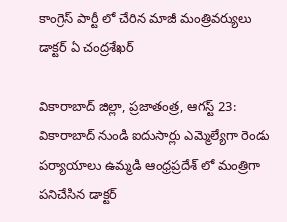కాంగ్రెస్ పార్టీ లో చేరిన మాజీ మంత్రివర్యులు డాక్టర్ ఏ చంద్రశేఖర్

వికారాబాద్ జిల్లా, ప్రజాతంత్ర, ఆగస్ట్ 23: వికారాబాద్ నుండి ఐదుసార్లు ఎమ్మెల్యేగా రెండు పర్యాయాలు ఉమ్మడి ఆంధ్రప్రదేశ్ లో మంత్రిగా పనిచేసిన డాక్టర్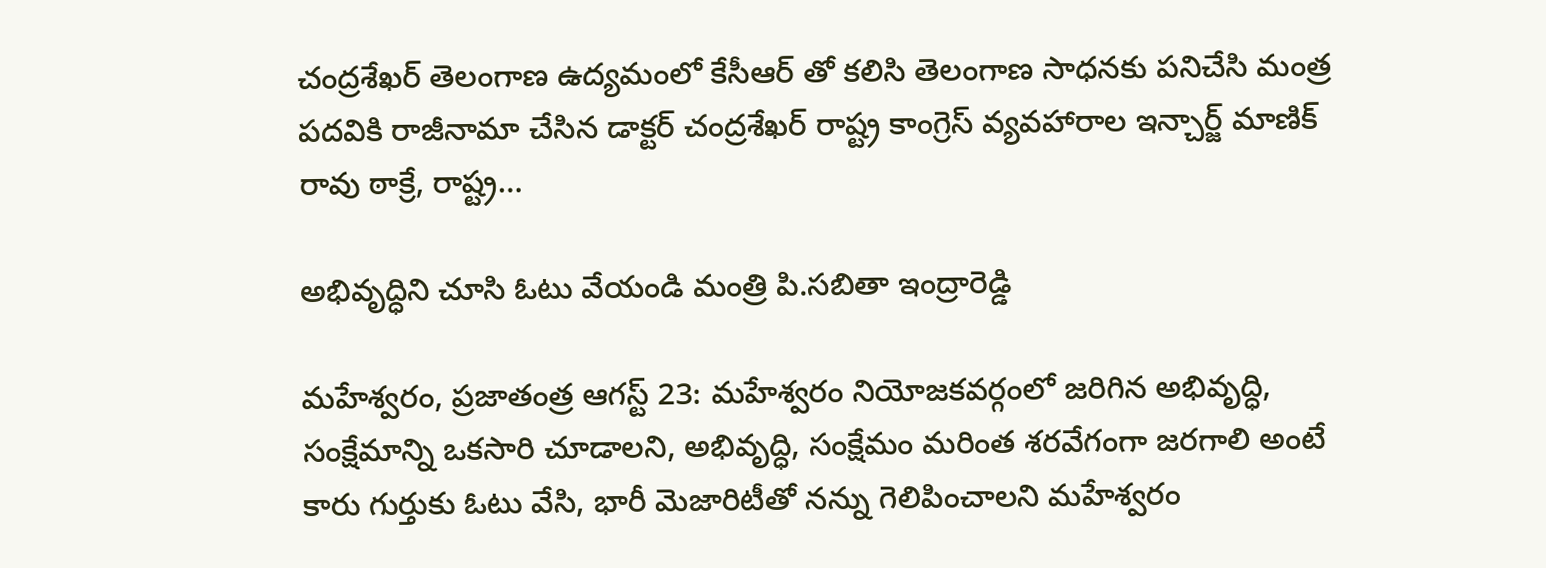చంద్రశేఖర్ తెలంగాణ ఉద్యమంలో కేసీఆర్ తో కలిసి తెలంగాణ సాధనకు పనిచేసి మంత్ర పదవికి రాజీనామా చేసిన డాక్టర్ చంద్రశేఖర్ రాష్ట్ర కాంగ్రెస్ వ్యవహారాల ఇన్చార్జ్ మాణిక్ రావు ఠాక్రే, రాష్ట్ర…

అభివృద్ధిని చూసి ఓటు వేయండి మంత్రి పి.సబితా ఇంద్రారెడ్డి

మహేశ్వరం, ప్రజాతంత్ర ఆగస్ట్ 23: మహేశ్వరం నియోజకవర్గంలో జరిగిన అభివృద్ధి, సంక్షేమాన్ని ఒకసారి చూడాలని, అభివృద్ధి, సంక్షేమం మరింత శరవేగంగా జరగాలి అంటే కారు గుర్తుకు ఓటు వేసి, భారీ మెజారిటీతో నన్ను గెలిపించాలని మహేశ్వరం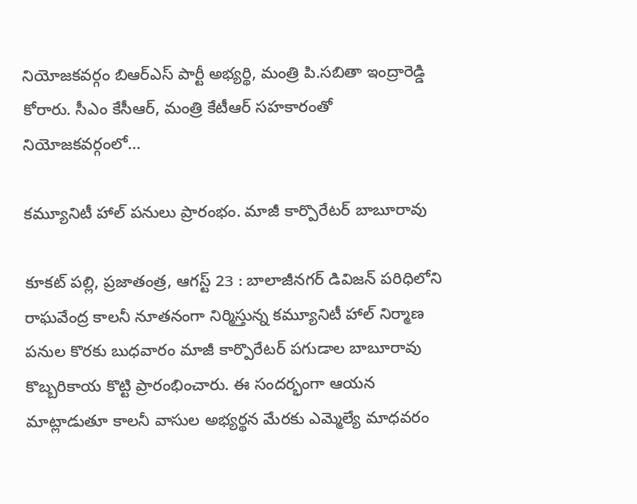నియోజకవర్గం బిఆర్ఎస్ పార్టీ అభ్యర్థి, మంత్రి పి.సబితా ఇంద్రారెడ్డి కోరారు. సీఎం కేసీఆర్, మంత్రి కేటీఆర్ సహకారంతో  నియోజకవర్గంలో…

కమ్యూనిటీ హాల్ పనులు ప్రారంభం. మాజీ కార్పొరేటర్ బాబూరావు

కూకట్ పల్లి, ప్రజాతంత్ర, ఆగస్ట్ 23 : బాలాజీనగర్ డివిజన్ పరిధిలోని రాఘవేంద్ర కాలనీ నూతనంగా నిర్మిస్తున్న కమ్యూనిటీ హాల్ నిర్మాణ పనుల కొరకు బుధవారం మాజీ కార్పొరేటర్ పగుడాల బాబూరావు కొబ్బరికాయ కొట్టి ప్రారంభించారు. ఈ సందర్భంగా ఆయన మాట్లాడుతూ కాలనీ వాసుల అభ్యర్థన మేరకు ఎమ్మెల్యే మాధవరం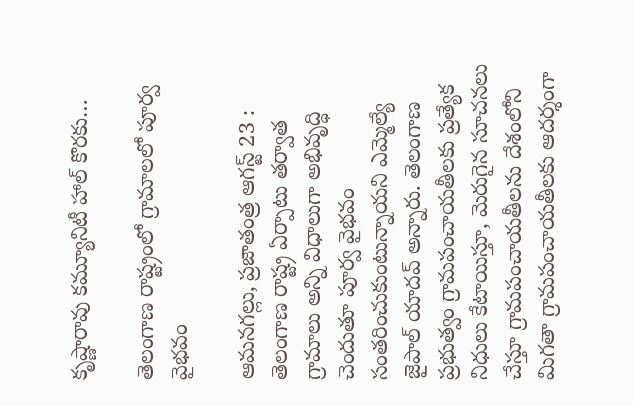కృష్ణారావు కమ్యూనిటీ హాల్ కొరకు…

తెలంగాణ రాష్ట్రంలో గ్రామాలలో పూర్వ వైభవం

ఆమనగల్లు, ప్రజాతంత్ర ఆగస్ట్ 23 : తెలంగాణ రాష్ట్ర ఏర్పాటు తర్వాత గ్రామాలు అన్ని విధాలుగా అభివృద్ధి చెందుతూ పూర్వ వైభవం సంతరించుకుంటున్నాయని ఎమ్మెల్యే జైపాల్ యాదవ్ అన్నారు. తెలంగాణ ప్రభుత్వం గ్రామపంచాయతీలకు ప్రత్యేక నిధులు కేటాయిస్తూ, మెరుగైన సూచనలు చేస్తూ గ్రామపంచాయతీలను దేశంలోని మిగతా గ్రామపంచాయతీలకు ఆదర్శంగా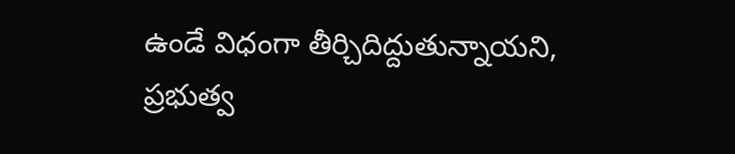ఉండే విధంగా తీర్చిదిద్దుతున్నాయని,   ప్రభుత్వ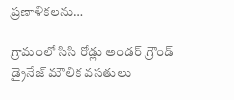ప్రణాళికలను…

గ్రామంలో సిసి రోడ్లు అండర్ గ్రౌండ్ డ్రైనేజ్ మౌలిక వసతులు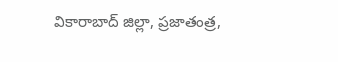వికారాబాద్ జిల్లా, ప్రజాతంత్ర,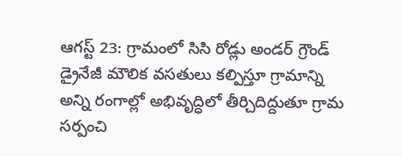ఆగస్ట్ 23: గ్రామంలో సిసి రోడ్లు అండర్ గ్రౌండ్ డ్రైనేజీ మౌలిక వసతులు కల్పిస్తూ గ్రామాన్ని అన్ని రంగాల్లో అభివృద్ధిలో తీర్చిదిద్దుతూ గ్రామ సర్పంచి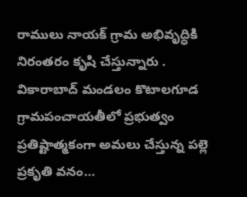రాములు నాయక్ గ్రామ అభివృద్ధికి నిరంతరం కృషి చేస్తున్నారు . వికారాబాద్ మండలం కొటాలగూడ గ్రామపంచాయతీలో ప్రభుత్వం ప్రతిష్టాత్మకంగా అమలు చేస్తున్న పల్లె ప్రకృతి వనం…